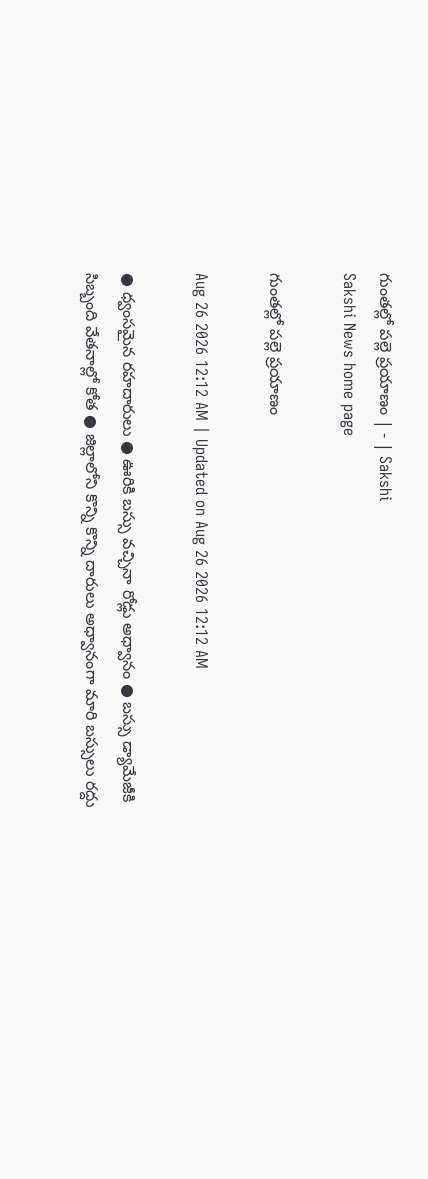గుంతల్లో పల్లె ప్రయాణం | - | Sakshi
Sakshi News home page

గుంతల్లో పల్లె ప్రయాణం

Aug 26 2026 12:12 AM | Updated on Aug 26 2026 12:12 AM

● ధ్వంసమైన రహదారులు ● ఊరికి బస్సు వచ్చినా రోడ్లు అధ్వానం ● బస్సు డ్యామేజీకి సిబ్బంది వేతనాల్లో కోత ● జిల్లాలోని కొన్ని కొన్ని దారులు అధ్వానంగా మారి బస్సులు రద్దు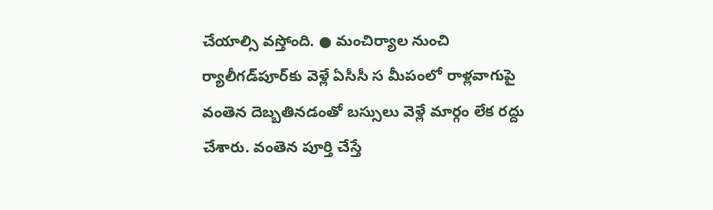చేయాల్సి వస్తోంది. ● మంచిర్యాల నుంచి ర్యాలీగడ్‌పూర్‌కు వెళ్లే ఏసీసీ స మీపంలో రాళ్లవాగుపై వంతెన దెబ్బతినడంతో బస్సులు వెళ్లే మార్గం లేక రద్దు చేశారు. వంతెన పూర్తి చేస్తే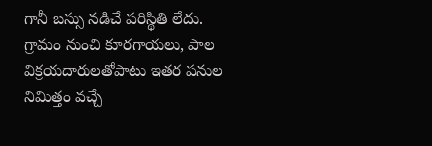గానీ బస్సు నడిచే పరిస్థితి లేదు. గ్రామం నుంచి కూరగాయలు, పాల విక్రయదారులతోపాటు ఇతర పనుల నిమిత్తం వచ్చే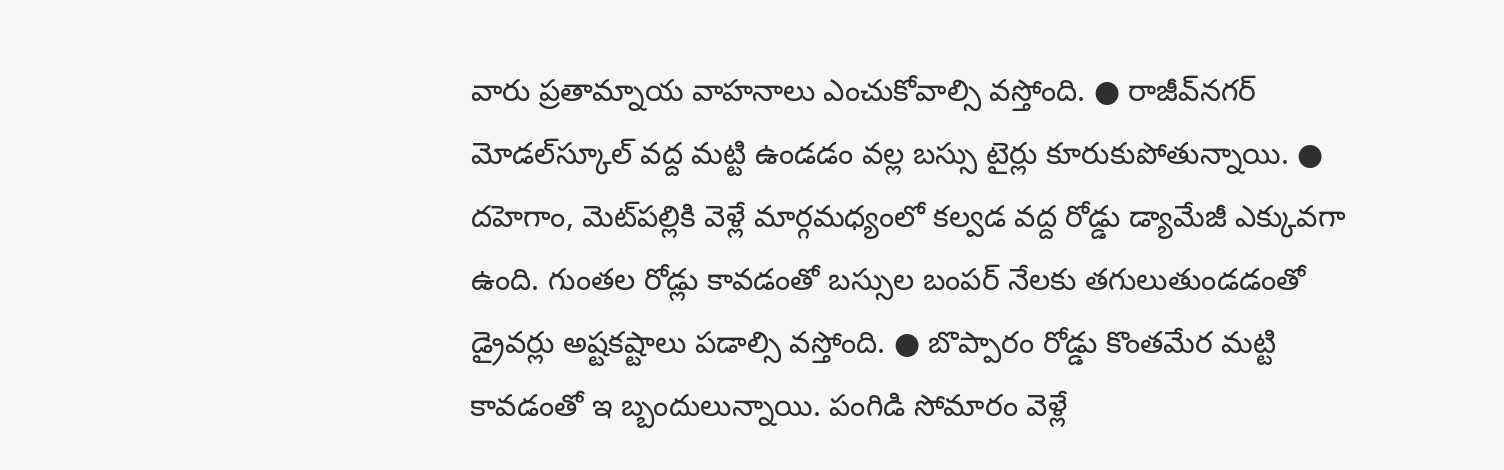వారు ప్రతామ్నాయ వాహనాలు ఎంచుకోవాల్సి వస్తోంది. ● రాజీవ్‌నగర్‌ మోడల్‌స్కూల్‌ వద్ద మట్టి ఉండడం వల్ల బస్సు టైర్లు కూరుకుపోతున్నాయి. ● దహెగాం, మెట్‌పల్లికి వెళ్లే మార్గమధ్యంలో కల్వడ వద్ద రోడ్డు డ్యామేజీ ఎక్కువగా ఉంది. గుంతల రోడ్లు కావడంతో బస్సుల బంపర్‌ నేలకు తగులుతుండడంతో డ్రైవర్లు అష్టకష్టాలు పడాల్సి వస్తోంది. ● బొప్పారం రోడ్డు కొంతమేర మట్టి కావడంతో ఇ బ్బందులున్నాయి. పంగిడి సోమారం వెళ్లే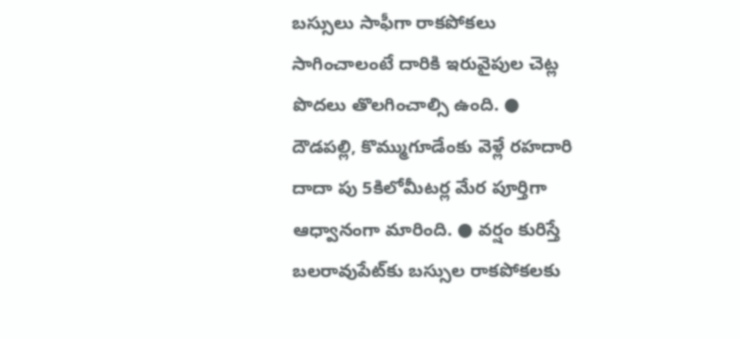బస్సులు సాఫీగా రాకపోకలు సాగించాలంటే దారికి ఇరువైపుల చెట్ల పొదలు తొలగించాల్సి ఉంది. ● దౌడపల్లి, కొమ్ముగూడేంకు వెళ్లే రహదారి దాదా పు 5కిలోమీటర్ల మేర పూర్తిగా ఆధ్వానంగా మారింది. ● వర్షం కురిస్తే బలరావుపేట్‌కు బస్సుల రాకపోకలకు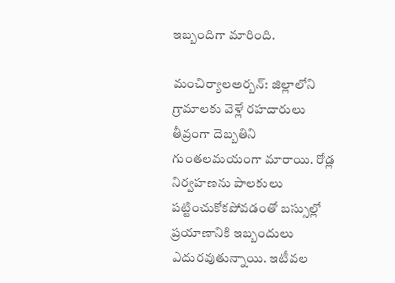ఇబ్బందిగా మారింది.

మంచిర్యాలఅర్బన్‌: జిల్లాలోని గ్రామాలకు వెళ్లే రహదారులు తీవ్రంగా దెబ్బతిని గుంతలమయంగా మారాయి. రోడ్ల నిర్వహణను పాలకులు పట్టించుకోకపోవడంతో బస్సుల్లో ప్రయాణానికి ఇబ్బందులు ఎదురవుతున్నాయి. ఇటీవల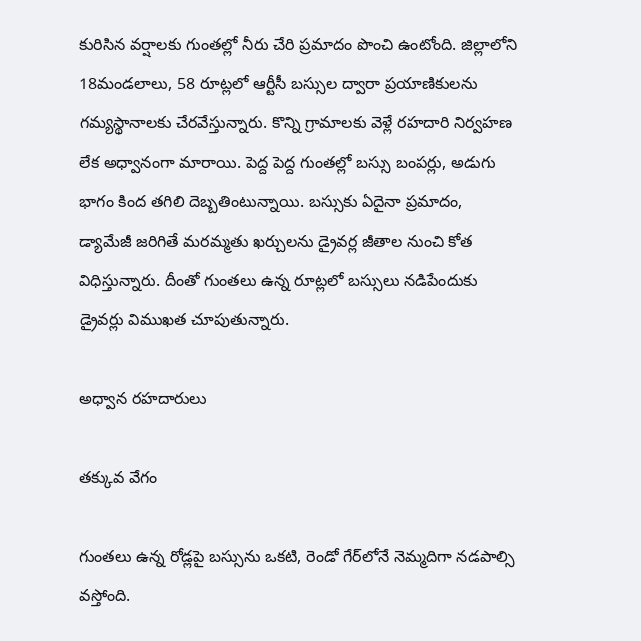కురిసిన వర్షాలకు గుంతల్లో నీరు చేరి ప్రమాదం పొంచి ఉంటోంది. జిల్లాలోని 18మండలాలు, 58 రూట్లలో ఆర్టీసీ బస్సుల ద్వారా ప్రయాణికులను గమ్యస్థానాలకు చేరవేస్తున్నారు. కొన్ని గ్రామాలకు వెళ్లే రహదారి నిర్వహణ లేక అధ్వానంగా మారాయి. పెద్ద పెద్ద గుంతల్లో బస్సు బంపర్లు, అడుగు భాగం కింద తగిలి దెబ్బతింటున్నాయి. బస్సుకు ఏదైనా ప్రమాదం, డ్యామేజీ జరిగితే మరమ్మతు ఖర్చులను డ్రైవర్ల జీతాల నుంచి కోత విధిస్తున్నారు. దీంతో గుంతలు ఉన్న రూట్లలో బస్సులు నడిపేందుకు డ్రైవర్లు విముఖత చూపుతున్నారు.

అధ్వాన రహదారులు

తక్కువ వేగం

గుంతలు ఉన్న రోడ్లపై బస్సును ఒకటి, రెండో గేర్‌లోనే నెమ్మదిగా నడపాల్సి వస్తోంది.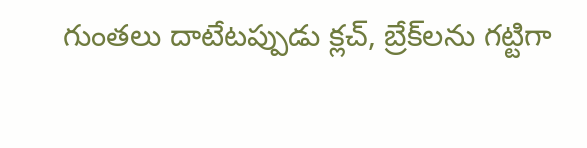గుంతలు దాటేటప్పుడు క్లచ్‌, బ్రేక్‌లను గట్టిగా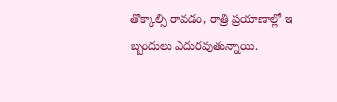తొక్కాల్సి రావడం, రాత్రి ప్రయాణాల్లో ఇ బ్బందులు ఎదురవుతున్నాయి.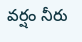వర్షం నీరు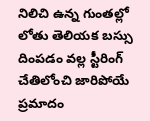నిలిచి ఉన్న గుంతల్లో లోతు తెలియక బస్సు దింపడం వల్ల స్టీరింగ్‌ చేతిలోంచి జారిపోయే ప్రమాదం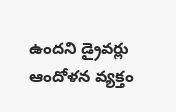ఉందని డ్రైవర్లు ఆందోళన వ్యక్తం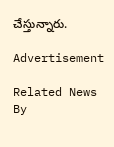చేస్తున్నారు.

Advertisement

Related News By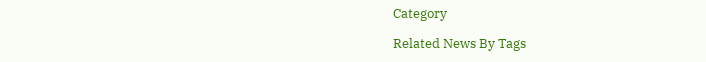Category

Related News By Tags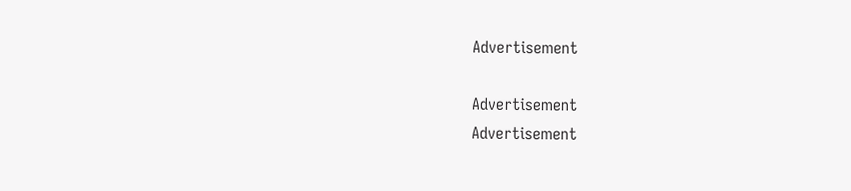Advertisement

Advertisement
Advertisement